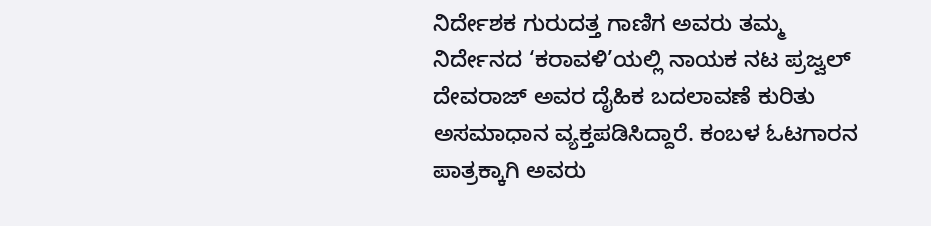ನಿರ್ದೇಶಕ ಗುರುದತ್ತ ಗಾಣಿಗ ಅವರು ತಮ್ಮ ನಿರ್ದೇನದ ‘ಕರಾವಳಿ’ಯಲ್ಲಿ ನಾಯಕ ನಟ ಪ್ರಜ್ವಲ್ ದೇವರಾಜ್ ಅವರ ದೈಹಿಕ ಬದಲಾವಣೆ ಕುರಿತು ಅಸಮಾಧಾನ ವ್ಯಕ್ತಪಡಿಸಿದ್ದಾರೆ. ಕಂಬಳ ಓಟಗಾರನ ಪಾತ್ರಕ್ಕಾಗಿ ಅವರು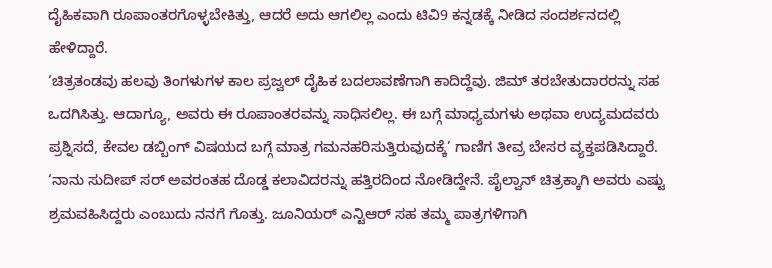ದೈಹಿಕವಾಗಿ ರೂಪಾಂತರಗೊಳ್ಳಬೇಕಿತ್ತು, ಆದರೆ ಅದು ಆಗಲಿಲ್ಲ ಎಂದು ಟಿವಿ9 ಕನ್ನಡಕ್ಕೆ ನೀಡಿದ ಸಂದರ್ಶನದಲ್ಲಿ ಹೇಳಿದ್ದಾರೆ.
‘ಚಿತ್ರತಂಡವು ಹಲವು ತಿಂಗಳುಗಳ ಕಾಲ ಪ್ರಜ್ವಲ್ ದೈಹಿಕ ಬದಲಾವಣೆಗಾಗಿ ಕಾದಿದ್ದೆವು. ಜಿಮ್ ತರಬೇತುದಾರರನ್ನು ಸಹ ಒದಗಿಸಿತ್ತು. ಆದಾಗ್ಯೂ, ಅವರು ಈ ರೂಪಾಂತರವನ್ನು ಸಾಧಿಸಲಿಲ್ಲ. ಈ ಬಗ್ಗೆ ಮಾಧ್ಯಮಗಳು ಅಥವಾ ಉದ್ಯಮದವರು ಪ್ರಶ್ನಿಸದೆ, ಕೇವಲ ಡಬ್ಬಿಂಗ್ ವಿಷಯದ ಬಗ್ಗೆ ಮಾತ್ರ ಗಮನಹರಿಸುತ್ತಿರುವುದಕ್ಕೆ’ ಗಾಣಿಗ ತೀವ್ರ ಬೇಸರ ವ್ಯಕ್ತಪಡಿಸಿದ್ದಾರೆ.
‘ನಾನು ಸುದೀಪ್ ಸರ್ ಅವರಂತಹ ದೊಡ್ಡ ಕಲಾವಿದರನ್ನು ಹತ್ತಿರದಿಂದ ನೋಡಿದ್ದೇನೆ. ಪೈಲ್ವಾನ್ ಚಿತ್ರಕ್ಕಾಗಿ ಅವರು ಎಷ್ಟು ಶ್ರಮವಹಿಸಿದ್ದರು ಎಂಬುದು ನನಗೆ ಗೊತ್ತು. ಜೂನಿಯರ್ ಎನ್ಟಿಆರ್ ಸಹ ತಮ್ಮ ಪಾತ್ರಗಳಿಗಾಗಿ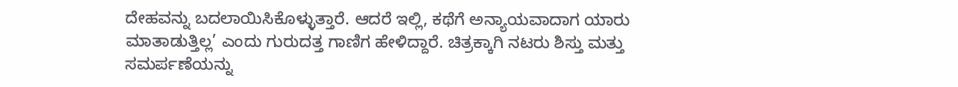ದೇಹವನ್ನು ಬದಲಾಯಿಸಿಕೊಳ್ಳುತ್ತಾರೆ. ಆದರೆ ಇಲ್ಲಿ, ಕಥೆಗೆ ಅನ್ಯಾಯವಾದಾಗ ಯಾರು ಮಾತಾಡುತ್ತಿಲ್ಲ’ ಎಂದು ಗುರುದತ್ತ ಗಾಣಿಗ ಹೇಳಿದ್ದಾರೆ. ಚಿತ್ರಕ್ಕಾಗಿ ನಟರು ಶಿಸ್ತು ಮತ್ತು ಸಮರ್ಪಣೆಯನ್ನು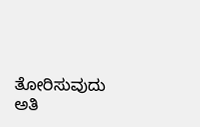ತೋರಿಸುವುದು ಅತಿ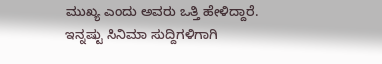ಮುಖ್ಯ ಎಂದು ಅವರು ಒತ್ತಿ ಹೇಳಿದ್ದಾರೆ.
ಇನ್ನಷ್ಟು ಸಿನಿಮಾ ಸುದ್ದಿಗಳಿಗಾಗಿ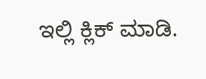ಇಲ್ಲಿ ಕ್ಲಿಕ್ ಮಾಡಿ.